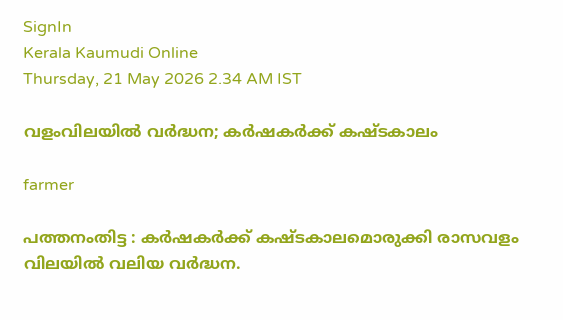SignIn
Kerala Kaumudi Online
Thursday, 21 May 2026 2.34 AM IST

വളംവിലയിൽ വർദ്ധന; കർഷകർക്ക് കഷ്ടകാലം

farmer

പത്തനംതിട്ട : കർഷകർക്ക് കഷ്ടകാലമൊരുക്കി രാസവളം വിലയിൽ വലിയ വർദ്ധന.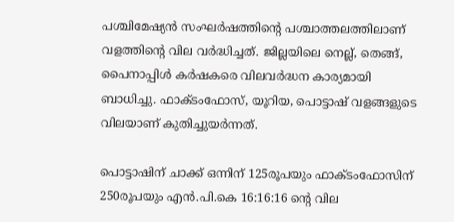പശ്ചിമേഷ്യൻ സംഘർഷത്തിന്റെ പശ്ചാത്തലത്തിലാണ് വളത്തിന്റെ വില വർദ്ധിച്ചത്. ജില്ലയിലെ നെല്ല്, തെങ്ങ്, പൈനാപ്പിൾ കർഷകരെ വിലവർദ്ധന കാര്യമായി ബാധിച്ചു. ഫാക്ടംഫോസ്, യൂറിയ, പൊട്ടാഷ് വളങ്ങളുടെ വിലയാണ് കുതിച്ചുയർന്നത്.

പൊട്ടാഷിന് ചാക്ക് ഒന്നിന് 125രൂപയും ഫാക്ടംഫോസിന് 250രൂപയും എൻ.പി.കെ 16:16:16 ന്റെ വില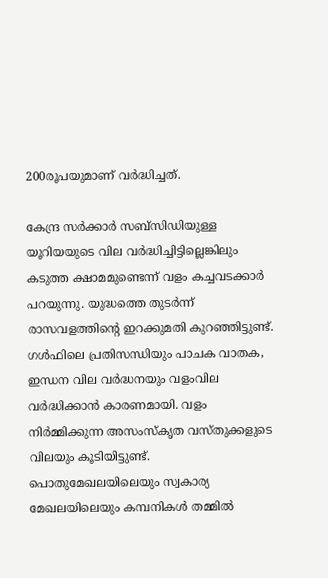200രൂപയുമാണ് വർദ്ധിച്ചത്.

കേന്ദ്ര സർക്കാർ സബ്സിഡിയുള്ള യൂറിയയുടെ വില വർദ്ധിച്ചിട്ടില്ലെങ്കിലും കടുത്ത ക്ഷാമമുണ്ടെന്ന് വളം കച്ചവടക്കാർ പറയുന്നു. യുദ്ധത്തെ തുടർന്ന് രാസവളത്തിന്റെ ഇറക്കുമതി കുറഞ്ഞിട്ടുണ്ട്. ഗൾഫിലെ പ്രതിസന്ധിയും പാചക വാതക, ഇന്ധന വില വർദ്ധനയും വളംവില വർദ്ധിക്കാൻ കാരണമായി. വളം നിർമ്മിക്കുന്ന അസംസ്കൃത വസ്തുക്കളുടെ വിലയും കൂടിയിട്ടുണ്ട്. പൊതുമേഖലയിലെയും സ്വകാര്യ മേഖലയിലെയും കമ്പനികൾ തമ്മിൽ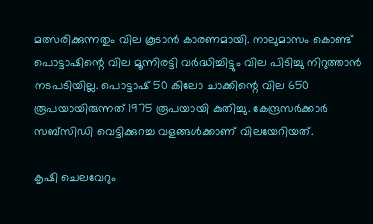മത്സരിക്കുന്നതും വില കൂടാൻ കാരണമായി. നാലുമാസം കൊണ്ട് പൊട്ടാഷിന്റെ വില മൂന്നിരട്ടി വർദ്ധിച്ചിട്ടും വില പിടിച്ചു നിറുത്താൻ നടപടിയില്ല. പൊട്ടാഷ് 50 കിലോ ചാക്കിന്റെ വില 650 രൂപയായിരുന്നത് 1975 രൂപയായി കുതിച്ചു. കേന്ദ്രസർക്കാർ സബ്സിഡി വെട്ടിക്കുറച്ച വളങ്ങൾക്കാണ് വിലയേറിയത്.

കൃഷി ചെലവേറും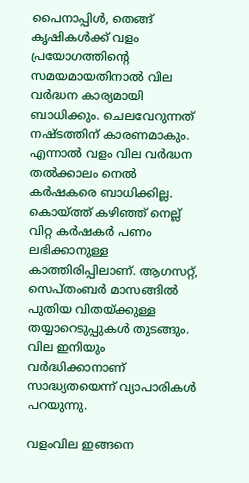പൈനാപ്പിൾ, തെങ്ങ് കൃഷികൾക്ക് വളം പ്രയോഗത്തിന്റെ സമയമായതിനാൽ വില വർദ്ധന കാര്യമായി ബാധിക്കും. ചെലവേറുന്നത് നഷ്ടത്തിന് കാരണമാകും. എന്നാൽ വളം വില വർദ്ധന തൽക്കാലം നെൽ കർഷകരെ ബാധിക്കില്ല. കൊയ്ത്ത് കഴിഞ്ഞ് നെല്ല് വിറ്റ കർഷകർ പണം ലഭിക്കാനുള്ള കാത്തിരിപ്പിലാണ്. ആഗസറ്റ്, സെപ്തംബർ മാസങ്ങിൽ പുതിയ വിതയ്ക്കുള്ള തയ്യാറെടുപ്പുകൾ തുടങ്ങും. വില ഇനിയും വർദ്ധിക്കാനാണ് സാദ്ധ്യതയെന്ന് വ്യാപാരികൾ പറയുന്നു.

വളംവില ഇങ്ങനെ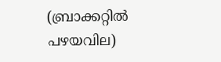(ബ്രാക്കറ്റിൽ പഴയവില)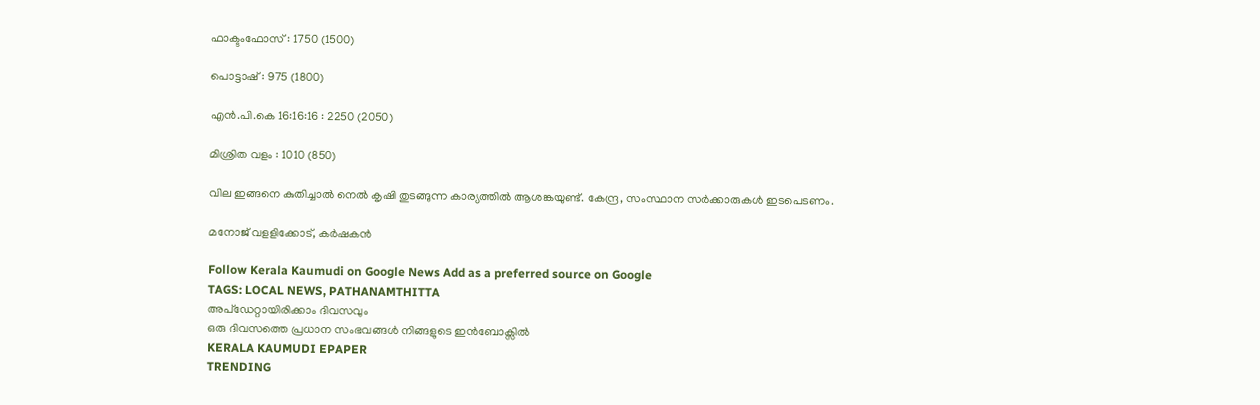ഫാക്ട‌ംഫോസ് : 1750 (1500)

പൊട്ടാഷ് : 975 (1800)

എൻ.പി.കെ 16:16:16 : 2250 (2050)

മിശ്രിത വളം : 1010 (850)

വില ഇങ്ങനെ കുതിച്ചാൽ നെൽ കൃഷി തുടങ്ങുന്ന കാര്യത്തിൽ ആശങ്കയുണ്ട്. കേന്ദ്ര, സംസ്ഥാന സർക്കാരുകൾ ഇടപെടണം.

മനോജ് വളളിക്കോട്, കർഷകൻ

Follow Kerala Kaumudi on Google News Add as a preferred source on Google
TAGS: LOCAL NEWS, PATHANAMTHITTA
അപ്ഡേറ്റായിരിക്കാം ദിവസവും
ഒരു ദിവസത്തെ പ്രധാന സംഭവങ്ങൾ നിങ്ങളുടെ ഇൻബോക്സിൽ
KERALA KAUMUDI EPAPER
TRENDING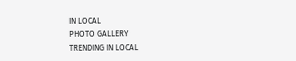IN LOCAL
PHOTO GALLERY
TRENDING IN LOCAL